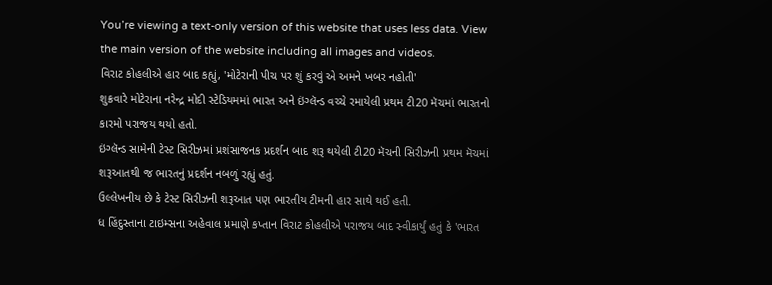You’re viewing a text-only version of this website that uses less data. View the main version of the website including all images and videos.
વિરાટ કોહલીએ હાર બાદ કહ્યું, 'મોટેરાની પીચ પર શું કરવું એ અમને ખબર નહોતી'
શુક્રવારે મોટેરાના નરેન્દ્ર મોદી સ્ટેડિયમમાં ભારત અને ઇંગ્લૅન્ડ વચ્ચે રમાયેલી પ્રથમ ટી20 મૅચમાં ભારતનો કારમો પરાજય થયો હતો.
ઇંગ્લૅન્ડ સામેની ટેસ્ટ સિરીઝમાં પ્રશંસાજનક પ્રદર્શન બાદ શરૂ થયેલી ટી20 મૅચની સિરીઝની પ્રથમ મૅચમાં શરૂઆતથી જ ભારતનું પ્રદર્શન નબળું રહ્યું હતું.
ઉલ્લેખનીય છે કે ટેસ્ટ સિરીઝની શરૂઆત પણ ભારતીય ટીમની હાર સાથે થઈ હતી.
ધ હિંદુસ્તાના ટાઇમ્સના અહેવાલ પ્રમાણે કપ્તાન વિરાટ કોહલીએ પરાજય બાદ સ્વીકાર્યું હતું કે 'ભારત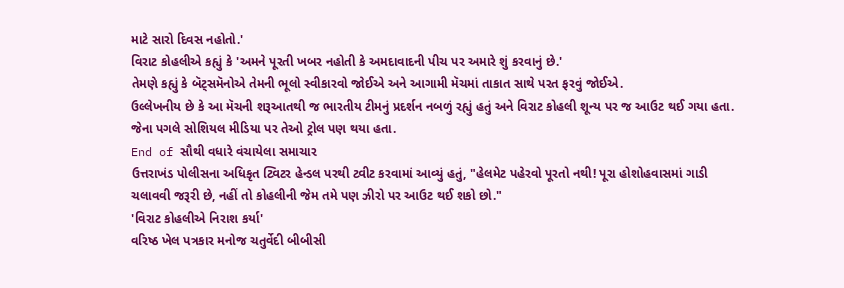માટે સારો દિવસ નહોતો.'
વિરાટ કોહલીએ કહ્યું કે 'અમને પૂરતી ખબર નહોતી કે અમદાવાદની પીચ પર અમારે શું કરવાનું છે.'
તેમણે કહ્યું કે બૅટ્સમૅનોએ તેમની ભૂલો સ્વીકારવો જોઈએ અને આગામી મૅચમાં તાકાત સાથે પરત ફરવું જોઈએ.
ઉલ્લેખનીય છે કે આ મૅચની શરૂઆતથી જ ભારતીય ટીમનું પ્રદર્શન નબળું રહ્યું હતું અને વિરાટ કોહલી શૂન્ય પર જ આઉટ થઈ ગયા હતા.
જેના પગલે સોશિયલ મીડિયા પર તેઓ ટ્રોલ પણ થયા હતા.
End of સૌથી વધારે વંચાયેલા સમાચાર
ઉત્તરાખંડ પોલીસના અધિકૃત ટ્વિટર હેન્ડલ પરથી ટ્વીટ કરવામાં આવ્યું હતું, "હેલમેટ પહેરવો પૂરતો નથી! પૂરા હોશોહવાસમાં ગાડી ચલાવવી જરૂરી છે, નહીં તો કોહલીની જેમ તમે પણ ઝીરો પર આઉટ થઈ શકો છો."
'વિરાટ કોહલીએ નિરાશ કર્યા'
વરિષ્ઠ ખેલ પત્રકાર મનોજ ચતુર્વેદી બીબીસી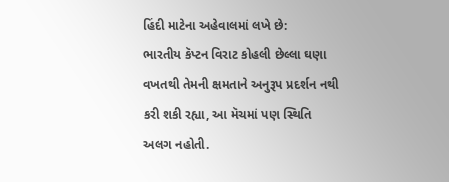હિંદી માટેના અહેવાલમાં લખે છે:
ભારતીય કૅપ્ટન વિરાટ કોહલી છેલ્લા ઘણા વખતથી તેમની ક્ષમતાને અનુરૂપ પ્રદર્શન નથી કરી શકી રહ્યા, આ મૅચમાં પણ સ્થિતિ અલગ નહોતી.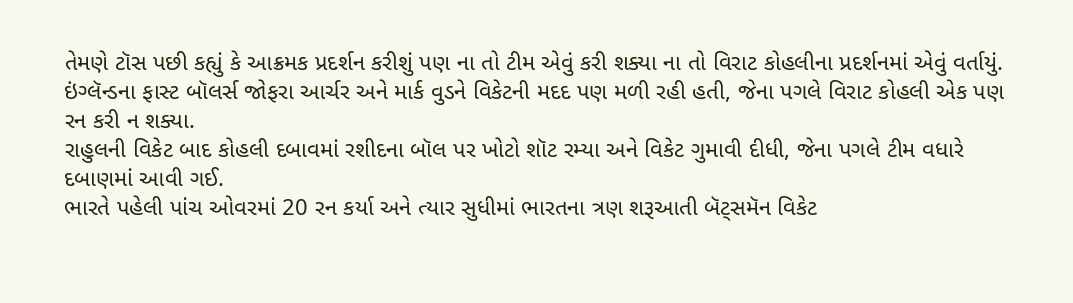તેમણે ટૉસ પછી કહ્યું કે આક્રમક પ્રદર્શન કરીશું પણ ના તો ટીમ એવું કરી શક્યા ના તો વિરાટ કોહલીના પ્રદર્શનમાં એવું વર્તાયું.
ઇંગ્લૅન્ડના ફાસ્ટ બૉલર્સ જોફરા આર્ચર અને માર્ક વુડને વિકેટની મદદ પણ મળી રહી હતી, જેના પગલે વિરાટ કોહલી એક પણ રન કરી ન શક્યા.
રાહુલની વિકેટ બાદ કોહલી દબાવમાં રશીદના બૉલ પર ખોટો શૉટ રમ્યા અને વિકેટ ગુમાવી દીધી, જેના પગલે ટીમ વધારે દબાણમાં આવી ગઈ.
ભારતે પહેલી પાંચ ઓવરમાં 20 રન કર્યા અને ત્યાર સુધીમાં ભારતના ત્રણ શરૂઆતી બૅટ્સમૅન વિકેટ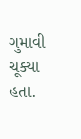ગુમાવી ચૂક્યા હતા.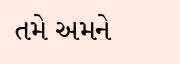તમે અમને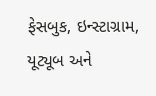ફેસબુક, ઇન્સ્ટાગ્રામ, યૂટ્યૂબ અને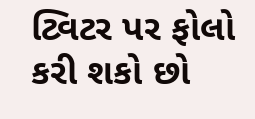ટ્વિટર પર ફોલો કરી શકો છો